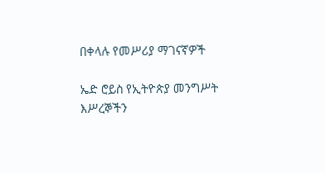በቀላሉ የመሥሪያ ማገናኛዎች

ኤድ ሮይስ የኢትዮጵያ መንግሥት እሥረኞችን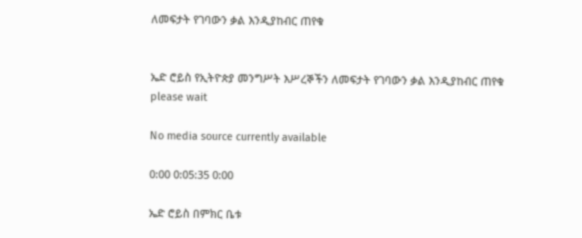ለመፍታት የገባውን ቃል እንዲያከብር ጠየቁ


ኤድ ሮይስ የኢትዮጵያ መንግሥት እሥረኞችን ለመፍታት የገባውን ቃል እንዲያከብር ጠየቁ
please wait

No media source currently available

0:00 0:05:35 0:00

ኤድ ሮይስ በምክር ቤቱ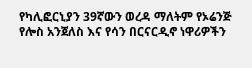የካሊፎርኒያን 39ኛውን ወረዳ ማለትም የኦሬንጅ የሎስ አንጀለስ እና የሳን በርናርዲኖ ነዋሪዎችን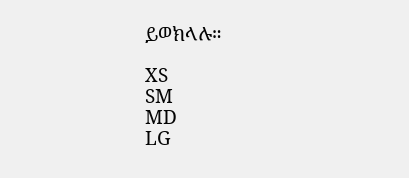ይወክላሉ።

XS
SM
MD
LG